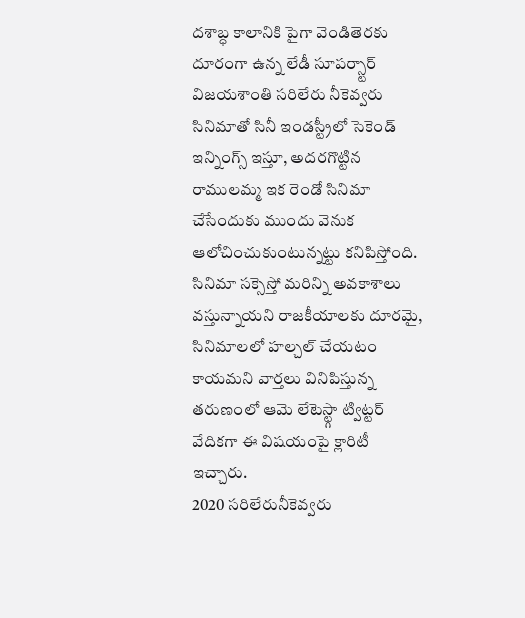దశాబ్ధ కాలానికి పైగా వెండితెరకు దూరంగా ఉన్న లేడీ సూపర్స్టార్ విజయశాంతి సరిలేరు నీకెవ్వరు సినిమాతో సినీ ఇండస్ట్రీలో సెకెండ్ ఇన్నింగ్స్ ఇస్తూ, అదరగొట్టిన రాములమ్మ ఇక రెండో సినిమా చేసేందుకు ముందు వెనుక ఆలోచించుకుంటున్నట్టు కనిపిస్తోంది. సినిమా సక్సెస్తో మరిన్ని అవకాశాలు వస్తున్నాయని రాజకీయాలకు దూరమై, సినిమాలలో హల్చల్ చేయటం కాయమని వార్తలు వినిపిస్తున్న తరుణంలో ఆమె లేటెస్ట్గా ట్విట్టర్ వేదికగా ఈ విషయంపై క్లారిటీ ఇచ్చారు.
2020 సరిలేరునీకెవ్వరు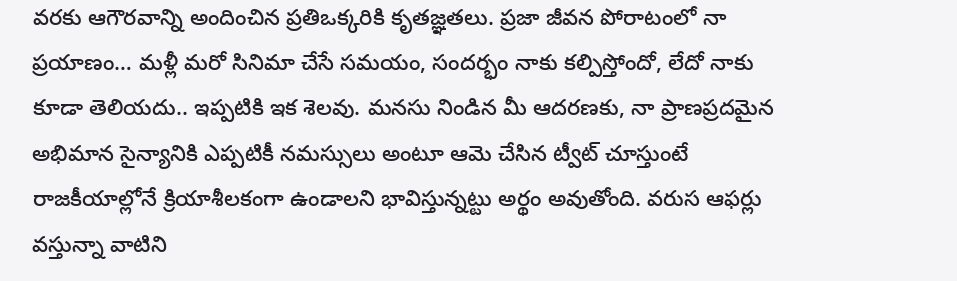వరకు ఆగౌరవాన్ని అందించిన ప్రతిఒక్కరికి కృతజ్ఞతలు. ప్రజా జీవన పోరాటంలో నా ప్రయాణం… మళ్లీ మరో సినిమా చేసే సమయం, సందర్భం నాకు కల్పిస్తోందో, లేదో నాకు కూడా తెలియదు.. ఇప్పటికి ఇక శెలవు. మనసు నిండిన మీ ఆదరణకు, నా ప్రాణప్రదమైన అభిమాన సైన్యానికి ఎప్పటికీ నమస్సులు అంటూ ఆమె చేసిన ట్వీట్ చూస్తుంటే రాజకీయాల్లోనే క్రియాశీలకంగా ఉండాలని భావిస్తున్నట్టు అర్థం అవుతోంది. వరుస ఆఫర్లు వస్తున్నా వాటిని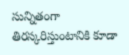సున్నితంగా తిరస్కరిస్తుంటానికి కూడా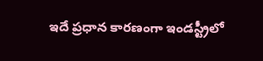ఇదే ప్రధాన కారణంగా ఇండస్ట్రీలో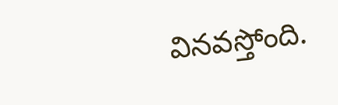వినవస్తోంది.